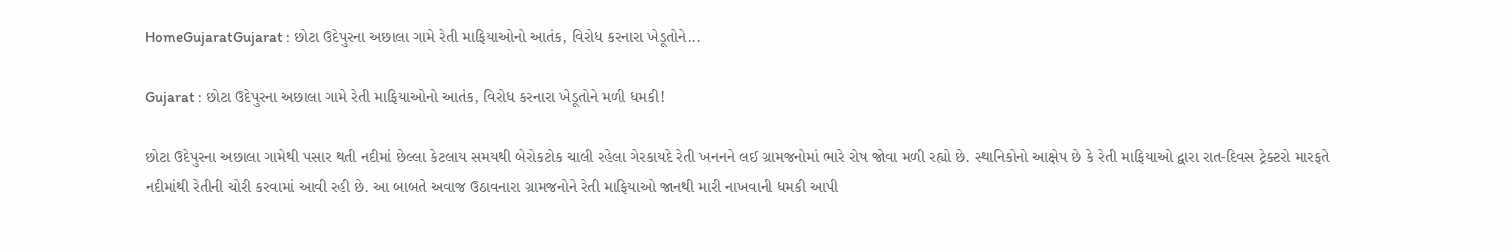HomeGujaratGujarat : છોટા ઉદેપુરના અછાલા ગામે રેતી માફિયાઓનો આતંક, વિરોધ કરનારા ખેડૂતોને...

Gujarat : છોટા ઉદેપુરના અછાલા ગામે રેતી માફિયાઓનો આતંક, વિરોધ કરનારા ખેડૂતોને મળી ધમકી!

છોટા ઉદેપુરના અછાલા ગામેથી પસાર થતી નદીમાં છેલ્લા કેટલાય સમયથી બેરોકટોક ચાલી રહેલા ગેરકાયદે રેતી ખનનને લઈ ગ્રામજનોમાં ભારે રોષ જોવા મળી રહ્યો છે. સ્થાનિકોનો આક્ષેપ છે કે રેતી માફિયાઓ દ્વારા રાત-દિવસ ટ્રેક્ટરો મારફતે નદીમાંથી રેતીની ચોરી કરવામાં આવી રહી છે. આ બાબતે અવાજ ઉઠાવનારા ગ્રામજનોને રેતી માફિયાઓ જાનથી મારી નાખવાની ધમકી આપી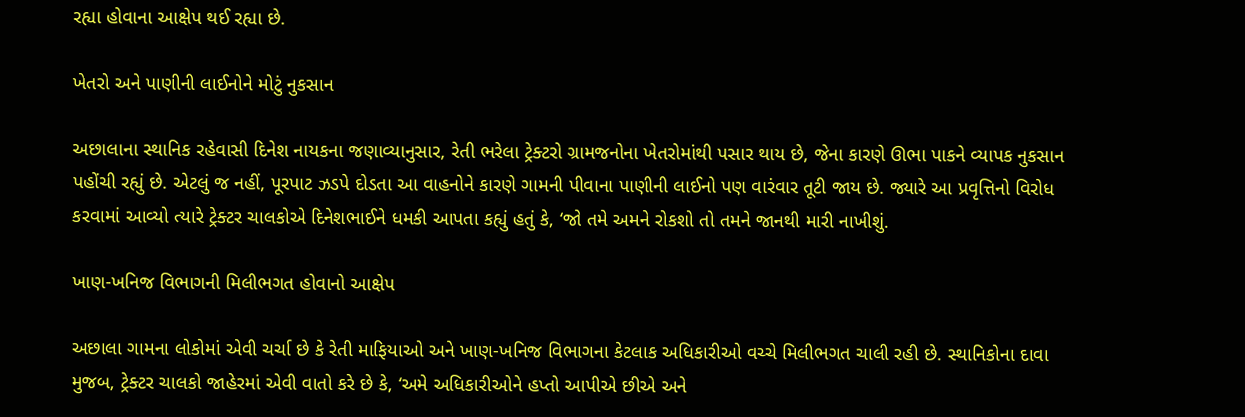રહ્યા હોવાના આક્ષેપ થઈ રહ્યા છે.

ખેતરો અને પાણીની લાઈનોને મોટું નુકસાન

અછાલાના સ્થાનિક રહેવાસી દિનેશ નાયકના જણાવ્યાનુસાર, રેતી ભરેલા ટ્રેક્ટરો ગ્રામજનોના ખેતરોમાંથી પસાર થાય છે, જેના કારણે ઊભા પાકને વ્યાપક નુકસાન પહોંચી રહ્યું છે. એટલું જ નહીં, પૂરપાટ ઝડપે દોડતા આ વાહનોને કારણે ગામની પીવાના પાણીની લાઈનો પણ વારંવાર તૂટી જાય છે. જ્યારે આ પ્રવૃત્તિનો વિરોધ કરવામાં આવ્યો ત્યારે ટ્રેક્ટર ચાલકોએ દિનેશભાઈને ધમકી આપતા કહ્યું હતું કે, ‘જો તમે અમને રોકશો તો તમને જાનથી મારી નાખીશું.

ખાણ-ખનિજ વિભાગની મિલીભગત હોવાનો આક્ષેપ

અછાલા ગામના લોકોમાં એવી ચર્ચા છે કે રેતી માફિયાઓ અને ખાણ-ખનિજ વિભાગના કેટલાક અધિકારીઓ વચ્ચે મિલીભગત ચાલી રહી છે. સ્થાનિકોના દાવા મુજબ, ટ્રેક્ટર ચાલકો જાહેરમાં એવી વાતો કરે છે કે, ‘અમે અધિકારીઓને હપ્તો આપીએ છીએ અને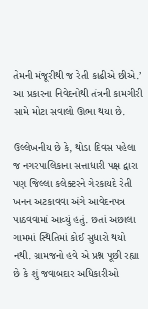તેમની મંજૂરીથી જ રેતી કાઢીએ છીએ.’ આ પ્રકારના નિવેદનોથી તંત્રની કામગીરી સામે મોટા સવાલો ઊભા થયા છે.

ઉલ્લેખનીય છે કે, થોડા દિવસ પહેલા જ નગરપાલિકાના સત્તાધારી પક્ષ દ્વારા પણ જિલ્લા કલેક્ટરને ગેરકાયદે રેતી ખનન અટકાવવા અંગે આવેદનપત્ર પાઠવવામાં આવ્યું હતું. છતાં અછાલા ગામમાં સ્થિતિમાં કોઈ સુધારો થયો નથી. ગ્રામજનો હવે એ પ્રશ્ન પૂછી રહ્યા છે કે શું જવાબદાર અધિકારીઓ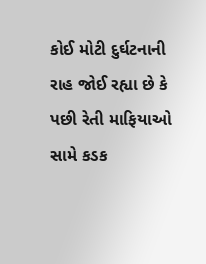કોઈ મોટી દુર્ઘટનાની રાહ જોઈ રહ્યા છે કે પછી રેતી માફિયાઓ સામે કડક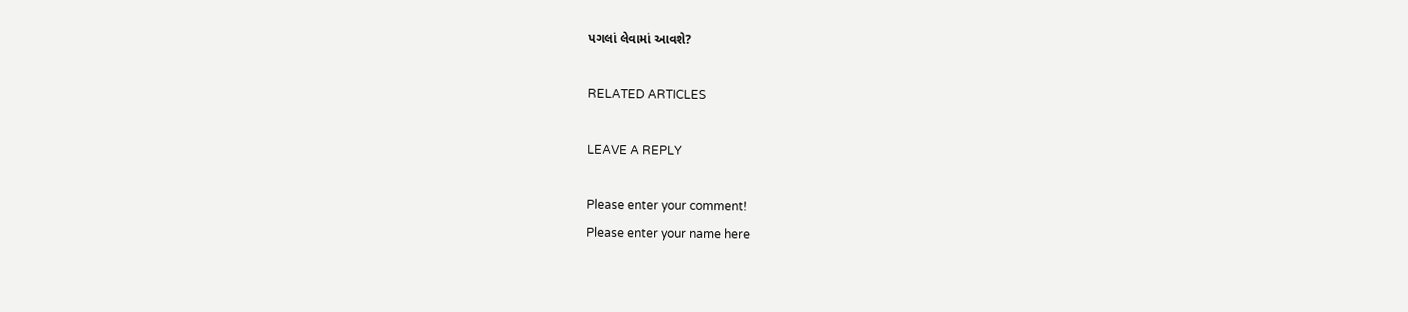પગલાં લેવામાં આવશે?

RELATED ARTICLES

LEAVE A REPLY

Please enter your comment!
Please enter your name here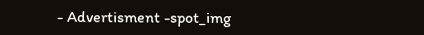- Advertisment -spot_img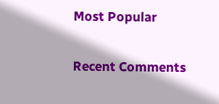Most Popular

Recent Comments